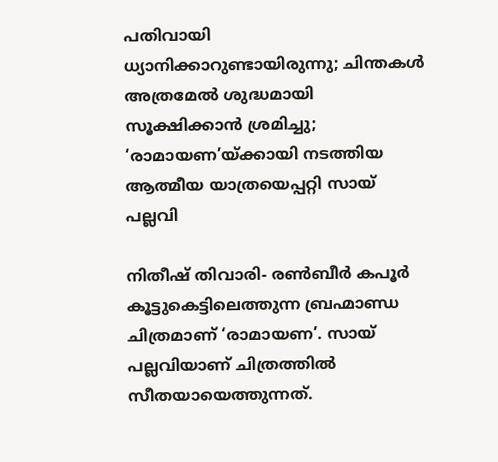പതിവായി ധ്യാനിക്കാറുണ്ടായിരുന്നു; ചിന്തകൾ അത്രമേൽ ശുദ്ധമായി സൂക്ഷിക്കാൻ ശ്രമിച്ചു; ‘രാമായണ’യ്ക്കായി നടത്തിയ ആത്മീയ യാത്രയെപ്പറ്റി സായ് പല്ലവി

നിതീഷ് തിവാരി- രൺബീർ കപൂർ കൂട്ടുകെട്ടിലെത്തുന്ന ബ്രഹ്മാണ്ഡ ചിത്രമാണ് ‘രാമായണ’. സായ് പല്ലവിയാണ് ചിത്രത്തിൽ സീതയായെത്തുന്നത്.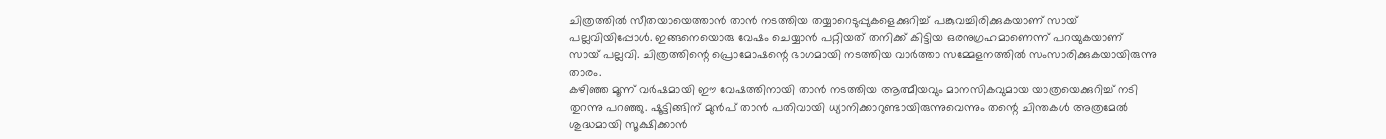ചിത്രത്തിൽ സീതയായെത്താൻ താൻ നടത്തിയ തയ്യാറെടുപ്പുകളെക്കുറിച്ച് പങ്കുവച്ചിരിക്കുകയാണ് സായ് പല്ലവിയിപ്പോൾ. ഇങ്ങനെയൊരു വേഷം ചെയ്യാൻ പറ്റിയത് തനിക്ക് കിട്ടിയ ഒരനുഗ്രഹമാണെന്ന് പറയുകയാണ് സായ് പല്ലവി. ചിത്രത്തിന്റെ പ്രൊമോഷന്റെ ഭാഗമായി നടത്തിയ വാർത്താ സമ്മേളനത്തിൽ സംസാരിക്കുകയായിരുന്നു താരം.
കഴിഞ്ഞ മൂന്ന് വർഷമായി ഈ വേഷത്തിനായി താൻ നടത്തിയ ആത്മീയവും മാനസികവുമായ യാത്രയെക്കുറിച്ച് നടി തുറന്നു പറഞ്ഞു. ഷൂട്ടിങ്ങിന് മുൻപ് താൻ പതിവായി ധ്യാനിക്കാറുണ്ടായിരുന്നുവെന്നും തന്റെ ചിന്തകൾ അത്രമേൽ ശുദ്ധമായി സൂക്ഷിക്കാൻ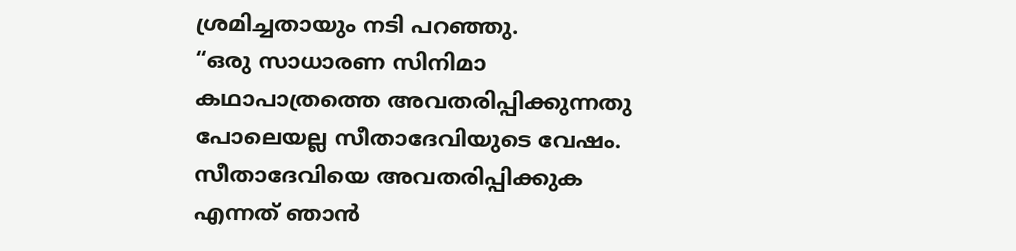ശ്രമിച്ചതായും നടി പറഞ്ഞു.
“ഒരു സാധാരണ സിനിമാ കഥാപാത്രത്തെ അവതരിപ്പിക്കുന്നതു പോലെയല്ല സീതാദേവിയുടെ വേഷം. സീതാദേവിയെ അവതരിപ്പിക്കുക എന്നത് ഞാൻ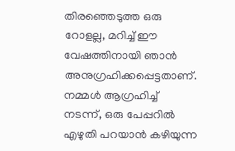തിരഞ്ഞെടുത്ത ഒരു റോളല്ല, മറിച്ച് ഈ വേഷത്തിനായി ഞാൻ അനുഗ്രഹിക്കപ്പെട്ടതാണ്. നമ്മൾ ആഗ്രഹിച്ച് നടന്ന്, ഒരു പേപ്പറിൽ എഴുതി പറയാൻ കഴിയുന്ന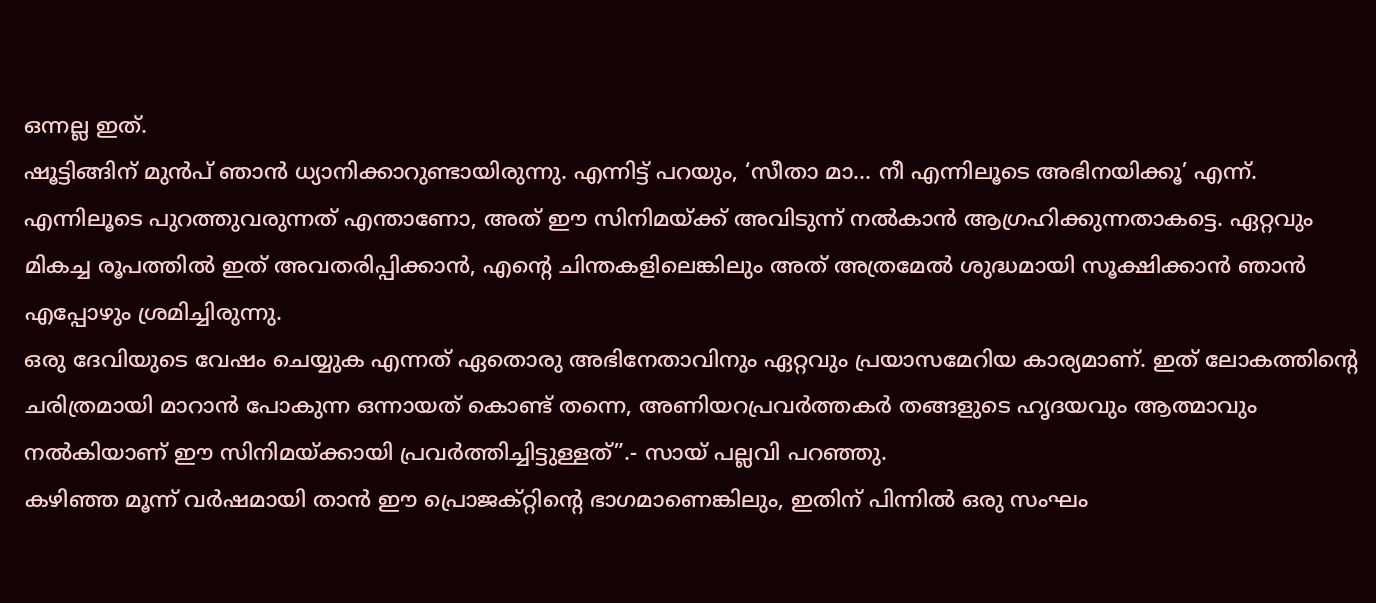ഒന്നല്ല ഇത്.
ഷൂട്ടിങ്ങിന് മുൻപ് ഞാൻ ധ്യാനിക്കാറുണ്ടായിരുന്നു. എന്നിട്ട് പറയും, ‘സീതാ മാ… നീ എന്നിലൂടെ അഭിനയിക്കൂ’ എന്ന്. എന്നിലൂടെ പുറത്തുവരുന്നത് എന്താണോ, അത് ഈ സിനിമയ്ക്ക് അവിടുന്ന് നൽകാൻ ആഗ്രഹിക്കുന്നതാകട്ടെ. ഏറ്റവും മികച്ച രൂപത്തിൽ ഇത് അവതരിപ്പിക്കാൻ, എന്റെ ചിന്തകളിലെങ്കിലും അത് അത്രമേൽ ശുദ്ധമായി സൂക്ഷിക്കാൻ ഞാൻ എപ്പോഴും ശ്രമിച്ചിരുന്നു.
ഒരു ദേവിയുടെ വേഷം ചെയ്യുക എന്നത് ഏതൊരു അഭിനേതാവിനും ഏറ്റവും പ്രയാസമേറിയ കാര്യമാണ്. ഇത് ലോകത്തിന്റെ ചരിത്രമായി മാറാൻ പോകുന്ന ഒന്നായത് കൊണ്ട് തന്നെ, അണിയറപ്രവർത്തകർ തങ്ങളുടെ ഹൃദയവും ആത്മാവും നൽകിയാണ് ഈ സിനിമയ്ക്കായി പ്രവർത്തിച്ചിട്ടുള്ളത്”.- സായ് പല്ലവി പറഞ്ഞു.
കഴിഞ്ഞ മൂന്ന് വർഷമായി താൻ ഈ പ്രൊജക്റ്റിന്റെ ഭാഗമാണെങ്കിലും, ഇതിന് പിന്നിൽ ഒരു സംഘം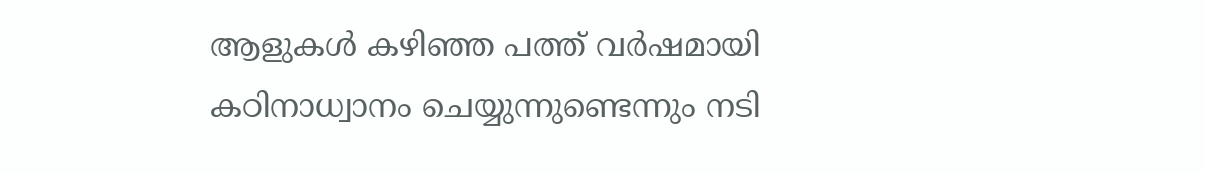ആളുകൾ കഴിഞ്ഞ പത്ത് വർഷമായി കഠിനാധ്വാനം ചെയ്യുന്നുണ്ടെന്നും നടി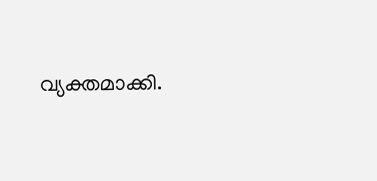വ്യക്തമാക്കി.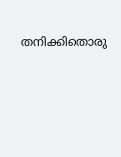തനിക്കിതൊരു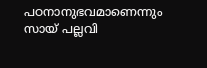പഠനാനുഭവമാണെന്നും സായ് പല്ലവി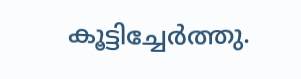കൂട്ടിച്ചേർത്തു.